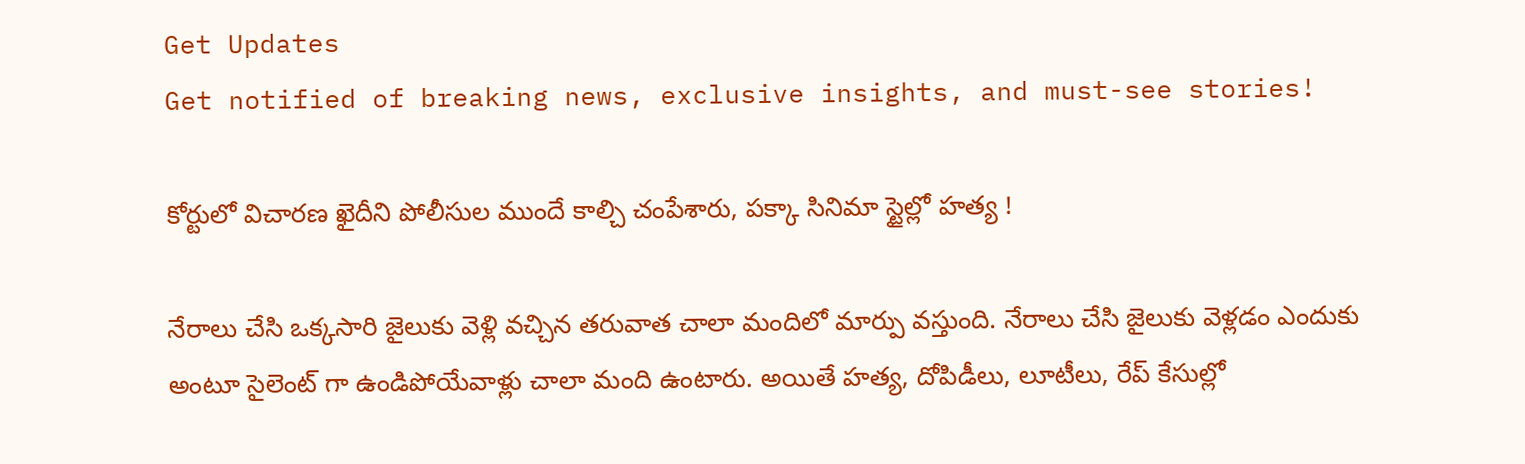Get Updates
Get notified of breaking news, exclusive insights, and must-see stories!

కోర్టులో విచారణ ఖైదీని పోలీసుల ముందే కాల్చి చంపేశారు, పక్కా సినిమా స్టైల్లో హత్య !

నేరాలు చేసి ఒక్కసారి జైలుకు వెళ్లి వచ్చిన తరువాత చాలా మందిలో మార్పు వస్తుంది. నేరాలు చేసి జైలుకు వెళ్లడం ఎందుకు అంటూ సైలెంట్ గా ఉండిపోయేవాళ్లు చాలా మంది ఉంటారు. అయితే హత్య, దోపిడీలు, లూటీలు, రేప్ కేసుల్లో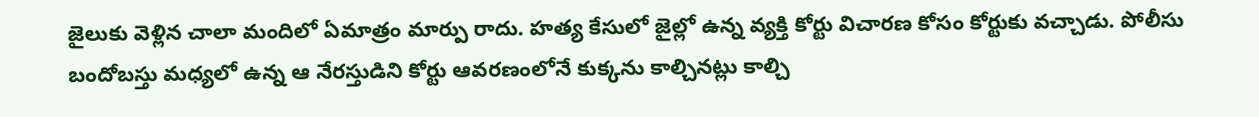జైలుకు వెళ్లిన చాలా మందిలో ఏమాత్రం మార్పు రాదు. హత్య కేసులో జైల్లో ఉన్న వ్యక్తి కోర్టు విచారణ కోసం కోర్టుకు వచ్చాడు. పోలీసు బందోబస్తు మధ్యలో ఉన్న ఆ నేరస్తుడిని కోర్టు ఆవరణంలోనే కుక్కను కాల్చినట్లు కాల్చి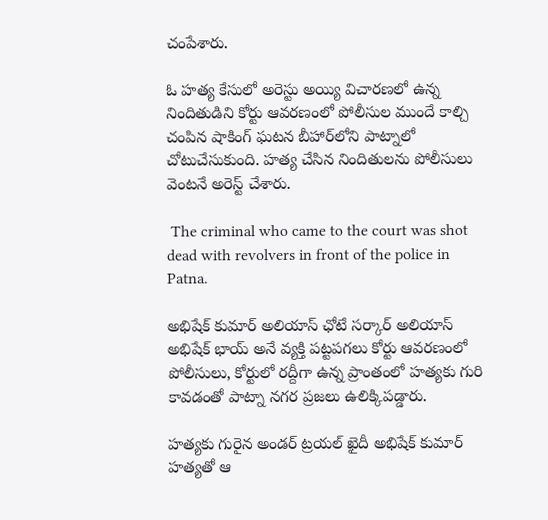చంపేశారు.

ఓ హత్య కేసులో అరెస్టు అయ్యి విచారణలో ఉన్న నిందితుడిని కోర్టు ఆవరణంలో పోలీసుల ముందే కాల్చి చంపిన షాకింగ్ ఘటన బీహార్‌లోని పాట్నాలో చోటుచేసుకుంది. హత్య చేసిన నిందితులను పోలీసులు వెంటనే అరెస్ట్ చేశారు.

 The criminal who came to the court was shot dead with revolvers in front of the police in Patna.

అభిషేక్ కుమార్ అలియాస్ ఛోటే సర్కార్ అలియాస్ అభిషేక్ భాయ్ అనే వ్యక్తి పట్టపగలు కోర్టు ఆవరణంలో పోలీసులు, కోర్టులో రద్దీగా ఉన్న ప్రాంతంలో హత్యకు గురి కావడంతో పాట్నా నగర ప్రజలు ఉలిక్కిపడ్డారు.

హత్యకు గురైన అండర్ ట్రయల్ ఖైదీ అభిషేక్ కుమార్ హత్యతో ఆ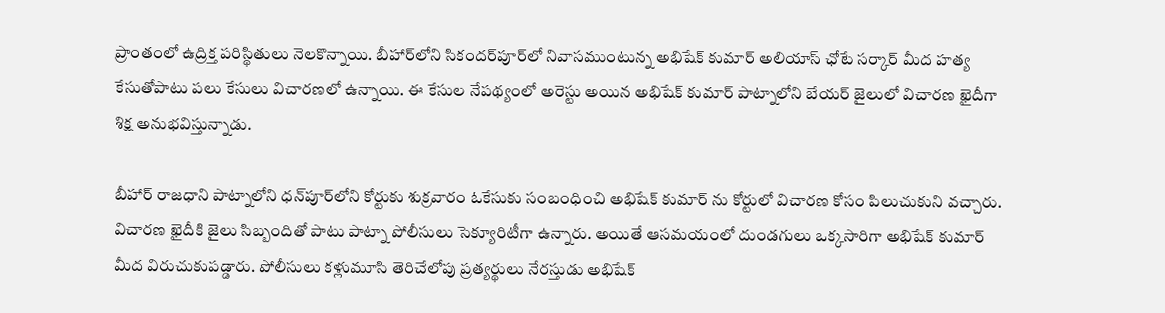ప్రాంతంలో ఉద్రిక్త పరిస్థితులు నెలకొన్నాయి. బీహార్‌లోని సికందర్‌పూర్‌లో నివాసముంటున్న అభిషేక్ కుమార్ అలియాస్ ఛోటే సర్కార్ మీద హత్య కేసుతోపాటు పలు కేసులు విచారణలో ఉన్నాయి. ఈ కేసుల నేపథ్యంలో అరెస్టు అయిన అభిషేక్ కుమార్ పాట్నాలోని బేయర్‌ జైలులో విచారణ ఖైదీగా శిక్ష అనుభవిస్తున్నాడు.

బీహార్ రాజధాని పాట్నాలోని ధన్‌పూర్‌లోని కోర్టుకు శుక్రవారం ఓకేసుకు సంబంధించి అభిషేక్ కుమార్ ను కోర్టులో విచారణ కోసం పిలుచుకుని వచ్చారు. విచారణ ఖైదీకి జైలు సిబ్బందితో పాటు పాట్నా పోలీసులు సెక్యూరిటీగా ఉన్నారు. అయితే ఆసమయంలో దుండగులు ఒక్కసారిగా అభిషేక్ కుమార్ మీద విరుచుకుపడ్డారు. పోలీసులు కళ్లుమూసి తెరిచేలోపు ప్రత్యర్థులు నేరస్తుడు అభిషేక్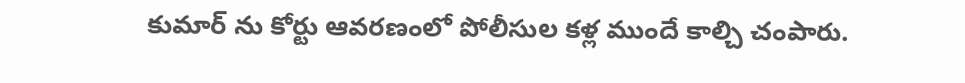కుమార్ ను కోర్టు ఆవరణంలో పోలీసుల కళ్ల ముందే కాల్చి చంపారు.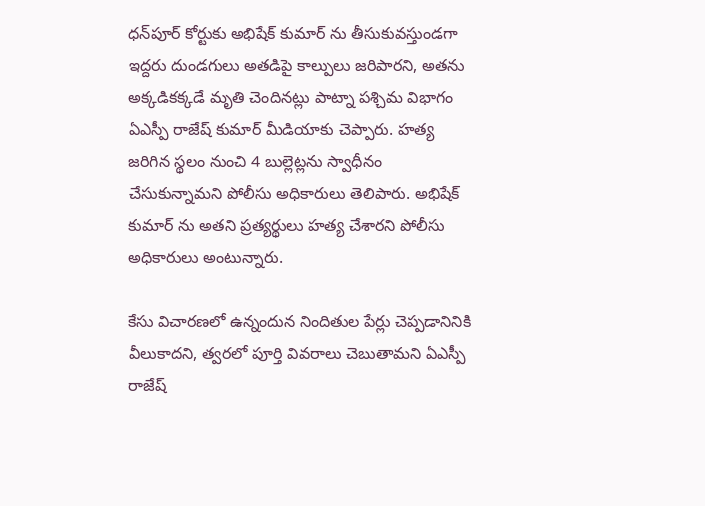ధన్‌పూర్ కోర్టుకు అభిషేక్ కుమార్ ను తీసుకువస్తుండగా ఇద్దరు దుండగులు అతడిపై కాల్పులు జరిపారని, అతను అక్కడికక్కడే మృతి చెందినట్లు పాట్నా పశ్చిమ విభాగం ఏఎస్పీ రాజేష్ కుమార్ మీడియాకు చెప్పారు. హత్య జరిగిన స్థలం నుంచి 4 బుల్లెట్లను స్వాధీనం చేసుకున్నామని పోలీసు అధికారులు తెలిపారు. అభిషేక్ కుమార్ ను అతని ప్రత్యర్థులు హత్య చేశారని పోలీసు అధికారులు అంటున్నారు.

కేసు విచారణలో ఉన్నందున నిందితుల పేర్లు చెప్పడానినికి వీలుకాదని, త్వరలో పూర్తి వివరాలు చెబుతామని ఏఎస్పీ రాజేష్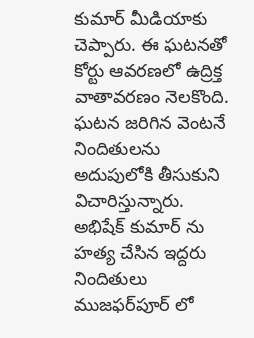కుమార్ మీడియాకు చెప్పారు. ఈ ఘటనతో కోర్టు ఆవరణలో ఉద్రిక్త వాతావరణం నెలకొంది. ఘటన జరిగిన వెంటనే నిందితులను అదుపులోకి తీసుకుని విచారిస్తున్నారు. అభిషేక్ కుమార్ ను హత్య చేసిన ఇద్దరు నిందితులు ముజఫర్‌పూర్ లో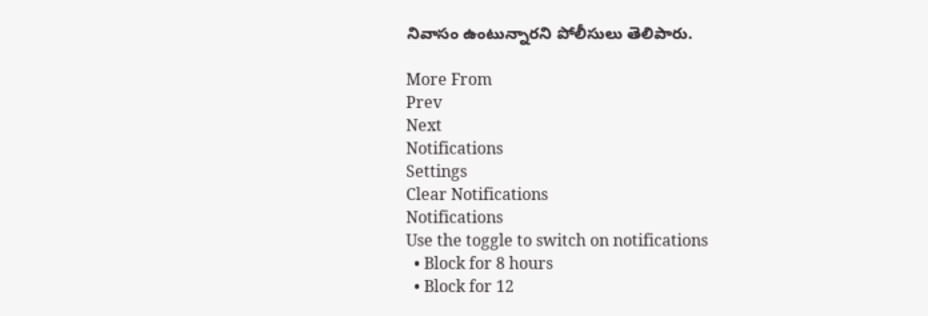నివాసం ఉంటున్నారని పోలీసులు తెలిపారు.

More From
Prev
Next
Notifications
Settings
Clear Notifications
Notifications
Use the toggle to switch on notifications
  • Block for 8 hours
  • Block for 12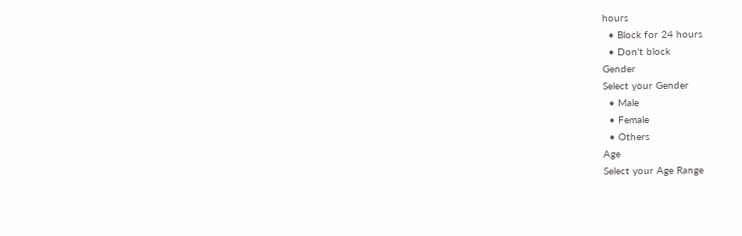hours
  • Block for 24 hours
  • Don't block
Gender
Select your Gender
  • Male
  • Female
  • Others
Age
Select your Age Range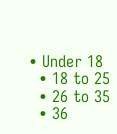• Under 18
  • 18 to 25
  • 26 to 35
  • 36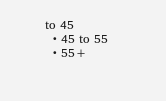to 45
  • 45 to 55
  • 55+